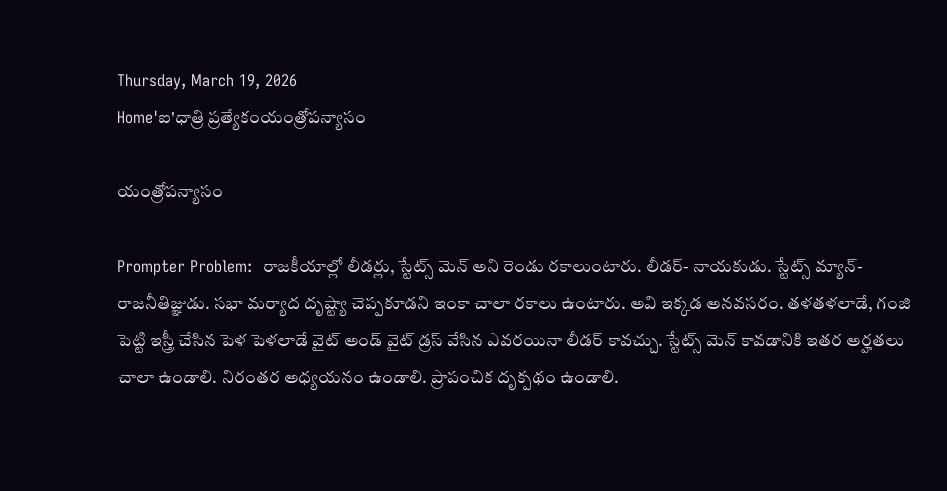Thursday, March 19, 2026
Home'ఐ'ధాత్రి ప్రత్యేకంయంత్రోపన్యాసం

యంత్రోపన్యాసం

Prompter Problem:  రాజకీయాల్లో లీడర్లు, స్టేట్స్ మెన్ అని రెండు రకాలుంటారు. లీడర్- నాయకుడు. స్టేట్స్ మ్యాన్- రాజనీతిజ్ఞుడు. సభా మర్యాద దృష్ట్యా చెప్పకూడని ఇంకా చాలా రకాలు ఉంటారు. అవి ఇక్కడ అనవసరం. తళతళలాడే, గంజి పెట్టి ఇస్త్రీ చేసిన పెళ పెళలాడే వైట్ అండ్ వైట్ డ్రస్ వేసిన ఎవరయినా లీడర్ కావచ్చు. స్టేట్స్ మెన్ కావడానికి ఇతర అర్హతలు చాలా ఉండాలి. నిరంతర అధ్యయనం ఉండాలి. ప్రాపంచిక దృక్పథం ఉండాలి.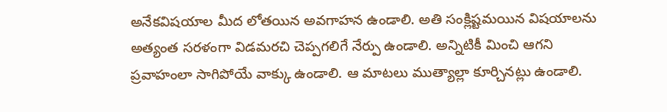అనేకవిషయాల మీద లోతయిన అవగాహన ఉండాలి. అతి సంక్లిష్టమయిన విషయాలను అత్యంత సరళంగా విడమరచి చెప్పగలిగే నేర్పు ఉండాలి. అన్నిటికీ మించి ఆగని ప్రవాహంలా సాగిపోయే వాక్కు ఉండాలి. ఆ మాటలు ముత్యాల్లా కూర్చినట్లు ఉండాలి.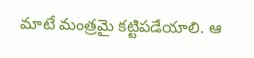మాటే మంత్రమై కట్టిపడేయాలి. ఆ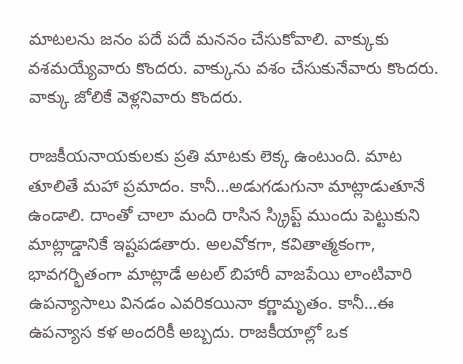మాటలను జనం పదే పదే మననం చేసుకోవాలి. వాక్కుకు వశమయ్యేవారు కొందరు. వాక్కును వశం చేసుకునేవారు కొందరు. వాక్కు జోలికే వెళ్లనివారు కొందరు.

రాజకీయనాయకులకు ప్రతి మాటకు లెక్క ఉంటుంది. మాట తూలితే మహా ప్రమాదం. కానీ…అడుగడుగునా మాట్లాడుతూనే ఉండాలి. దాంతో చాలా మంది రాసిన స్క్రిప్ట్ ముందు పెట్టుకుని మాట్లాడ్డానికే ఇష్టపడతారు. అలవోకగా, కవితాత్మకంగా, భావగర్భితంగా మాట్లాడే అటల్ బిహారీ వాజపేయి లాంటివారి ఉపన్యాసాలు వినడం ఎవరికయినా కర్ణామృతం. కానీ…ఈ ఉపన్యాస కళ అందరికీ అబ్బదు. రాజకీయాల్లో ఒక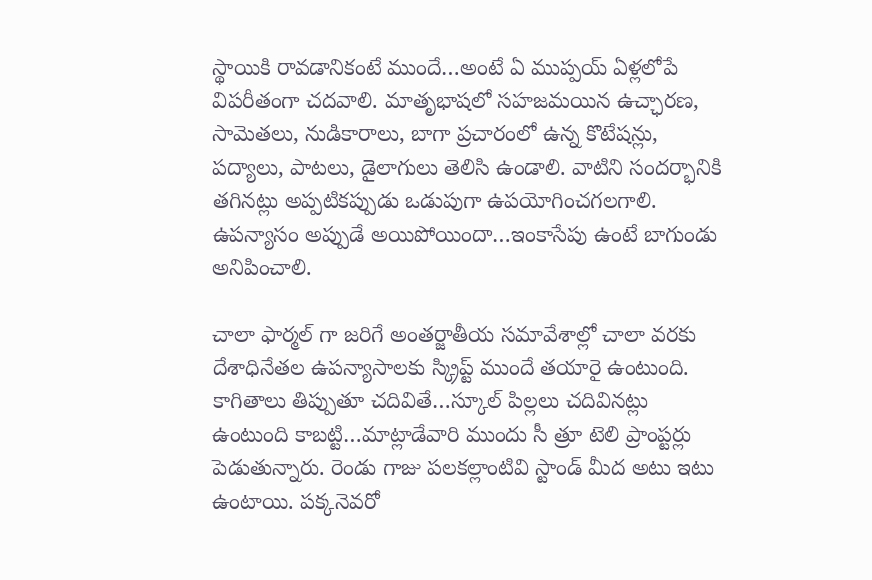స్థాయికి రావడానికంటే ముందే…అంటే ఏ ముప్పయ్ ఏళ్లలోపే విపరీతంగా చదవాలి. మాతృభాషలో సహజమయిన ఉచ్ఛారణ, సామెతలు, నుడికారాలు, బాగా ప్రచారంలో ఉన్న కొటేషన్లు, పద్యాలు, పాటలు, డైలాగులు తెలిసి ఉండాలి. వాటిని సందర్భానికి తగినట్లు అప్పటికప్పుడు ఒడుపుగా ఉపయోగించగలగాలి. ఉపన్యాసం అప్పుడే అయిపోయిందా…ఇంకాసేపు ఉంటే బాగుండు అనిపించాలి.

చాలా ఫార్మల్ గా జరిగే అంతర్జాతీయ సమావేశాల్లో చాలా వరకు దేశాధినేతల ఉపన్యాసాలకు స్క్రిప్ట్ ముందే తయారై ఉంటుంది. కాగితాలు తిప్పుతూ చదివితే…స్కూల్ పిల్లలు చదివినట్లు ఉంటుంది కాబట్టి…మాట్లాడేవారి ముందు సీ త్రూ టెలి ప్రాంప్టర్లు పెడుతున్నారు. రెండు గాజు పలకల్లాంటివి స్టాండ్ మీద అటు ఇటు ఉంటాయి. పక్కనెవరో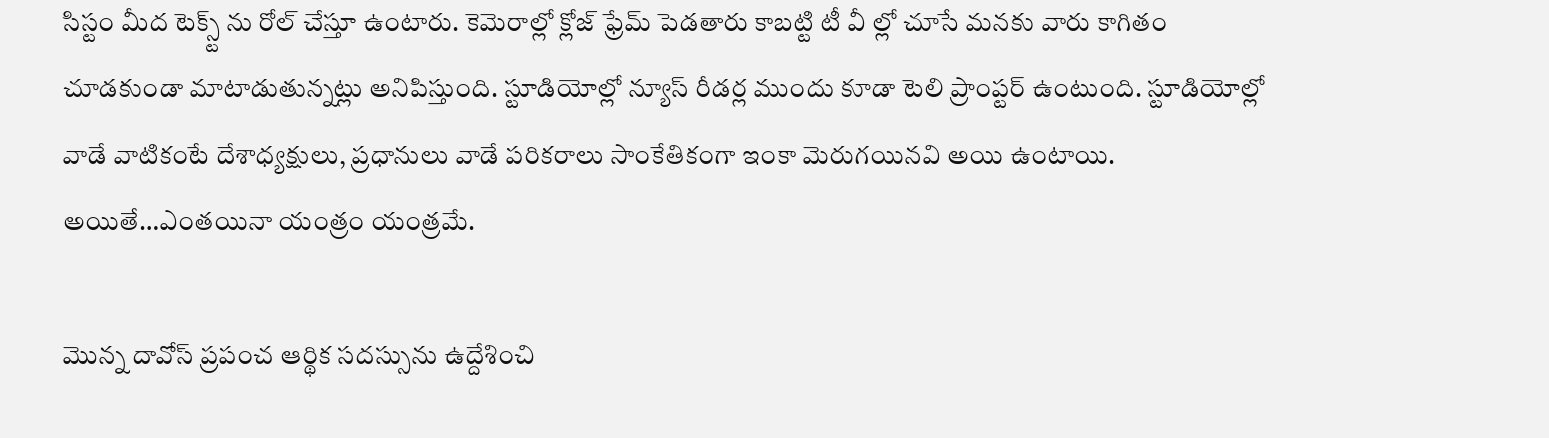సిస్టం మీద టెక్స్ట్ ను రోల్ చేస్తూ ఉంటారు. కెమెరాల్లో క్లోజ్ ఫ్రేమ్ పెడతారు కాబట్టి టీ వీ ల్లో చూసే మనకు వారు కాగితం చూడకుండా మాటాడుతున్నట్లు అనిపిస్తుంది. స్టూడియోల్లో న్యూస్ రీడర్ల ముందు కూడా టెలి ప్రాంప్టర్ ఉంటుంది. స్టూడియోల్లో వాడే వాటికంటే దేశాధ్యక్షులు, ప్రధానులు వాడే పరికరాలు సాంకేతికంగా ఇంకా మెరుగయినవి అయి ఉంటాయి. అయితే…ఎంతయినా యంత్రం యంత్రమే.

మొన్న దావోస్ ప్రపంచ ఆర్థిక సదస్సును ఉద్దేశించి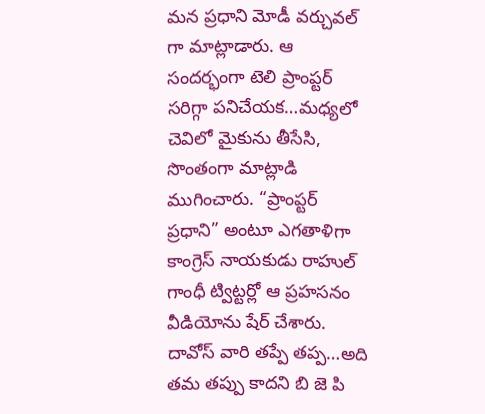మన ప్రధాని మోడీ వర్చువల్ గా మాట్లాడారు. ఆ సందర్భంగా టెలి ప్రాంప్టర్ సరిగ్గా పనిచేయక…మధ్యలో చెవిలో మైకును తీసేసి, సొంతంగా మాట్లాడి ముగించారు. “ప్రాంప్టర్ ప్రధాని” అంటూ ఎగతాళిగా కాంగ్రెస్ నాయకుడు రాహుల్ గాంధీ ట్విట్టర్లో ఆ ప్రహసనం వీడియోను షేర్ చేశారు. దావోస్ వారి తప్పే తప్ప…అది తమ తప్పు కాదని బి జె పి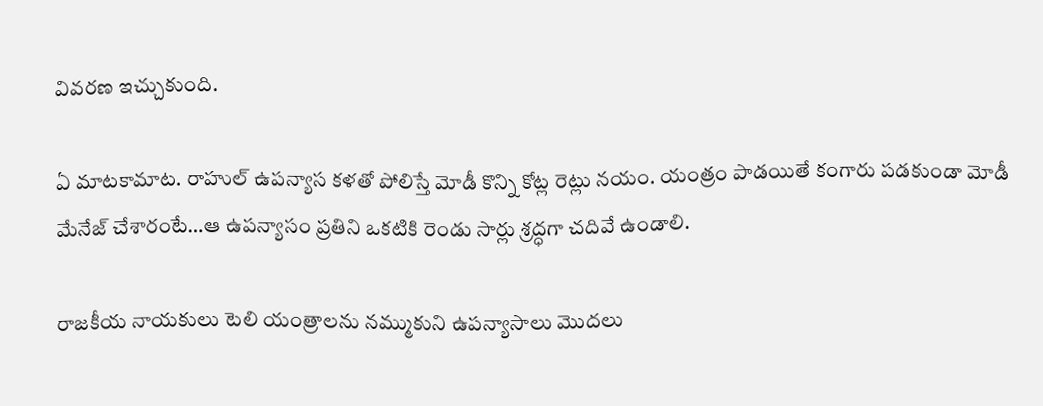వివరణ ఇచ్చుకుంది.

ఏ మాటకామాట. రాహుల్ ఉపన్యాస కళతో పోలిస్తే మోడీ కొన్ని కోట్ల రెట్లు నయం. యంత్రం పాడయితే కంగారు పడకుండా మోడీ మేనేజ్ చేశారంటే…ఆ ఉపన్యాసం ప్రతిని ఒకటికి రెండు సార్లు శ్రద్ధగా చదివే ఉండాలి.

రాజకీయ నాయకులు టెలి యంత్రాలను నమ్ముకుని ఉపన్యాసాలు మొదలు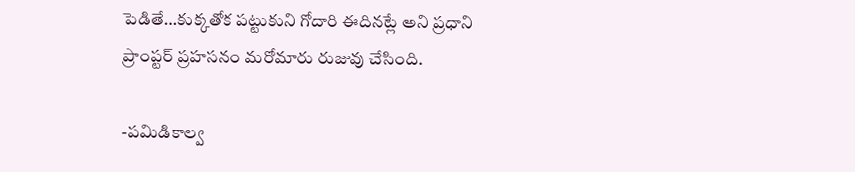పెడితే…కుక్కతోక పట్టుకుని గోదారి ఈదినట్లే అని ప్రధాని ప్రాంప్టర్ ప్రహసనం మరోమారు రుజువు చేసింది.

-పమిడికాల్వ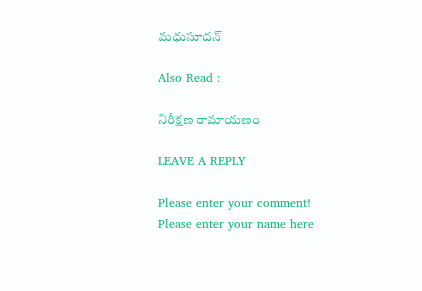మధుసూదన్

Also Read :

నిరీక్షణ రామాయణం

LEAVE A REPLY

Please enter your comment!
Please enter your name here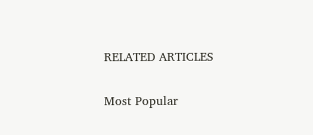RELATED ARTICLES

Most Popular